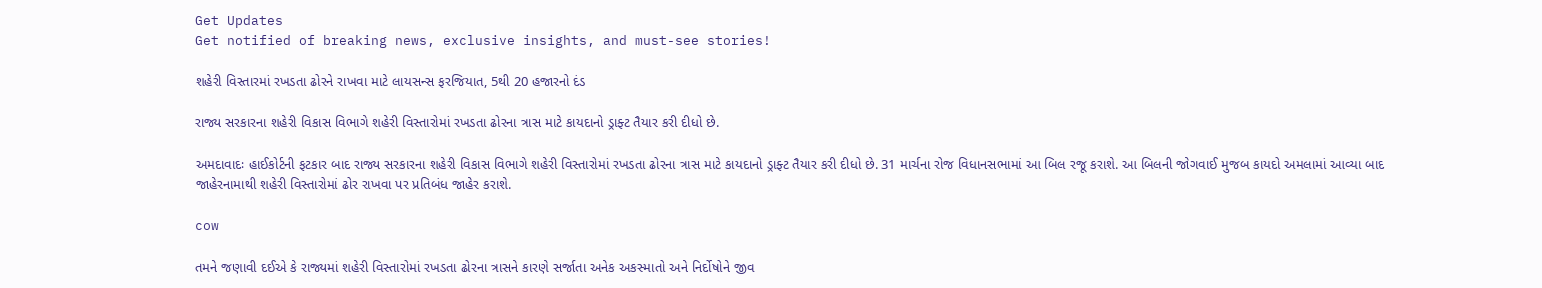Get Updates
Get notified of breaking news, exclusive insights, and must-see stories!

શહેરી વિસ્તારમાં રખડતા ઢોરને રાખવા માટે લાયસન્સ ફરજિયાત, 5થી 20 હજારનો દંડ

રાજ્ય સરકારના શહેરી વિકાસ વિભાગે શહેરી વિસ્તારોમાં રખડતા ઢોરના ત્રાસ માટે કાયદાનો ડ્રાફ્ટ તૈયાર કરી દીધો છે.

અમદાવાદઃ હાઈકોર્ટની ફટકાર બાદ રાજ્ય સરકારના શહેરી વિકાસ વિભાગે શહેરી વિસ્તારોમાં રખડતા ઢોરના ત્રાસ માટે કાયદાનો ડ્રાફ્ટ તૈયાર કરી દીધો છે. 31 માર્ચના રોજ વિધાનસભામાં આ બિલ રજૂ કરાશે. આ બિલની જોગવાઈ મુજબ કાયદો અમલામાં આવ્યા બાદ જાહેરનામાથી શહેરી વિસ્તારોમાં ઢોર રાખવા પર પ્રતિબંધ જાહેર કરાશે.

cow

તમને જણાવી દઈએ કે રાજ્યમાં શહેરી વિસ્તારોમાં રખડતા ઢોરના ત્રાસને કારણે સર્જાતા અનેક અકસ્માતો અને નિર્દોષોને જીવ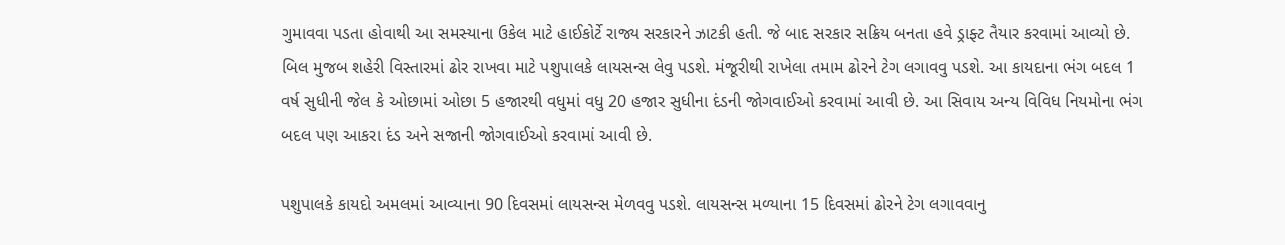ગુમાવવા પડતા હોવાથી આ સમસ્યાના ઉકેલ માટે હાઈકોર્ટે રાજ્ય સરકારને ઝાટકી હતી. જે બાદ સરકાર સક્રિય બનતા હવે ડ્રાફ્ટ તૈયાર કરવામાં આવ્યો છે. બિલ મુજબ શહેરી વિસ્તારમાં ઢોર રાખવા માટે પશુપાલકે લાયસન્સ લેવુ પડશે. મંજૂરીથી રાખેલા તમામ ઢોરને ટેગ લગાવવુ પડશે. આ કાયદાના ભંગ બદલ 1 વર્ષ સુધીની જેલ કે ઓછામાં ઓછા 5 હજારથી વધુમાં વધુ 20 હજાર સુધીના દંડની જોગવાઈઓ કરવામાં આવી છે. આ સિવાય અન્ય વિવિધ નિયમોના ભંગ બદલ પણ આકરા દંડ અને સજાની જોગવાઈઓ કરવામાં આવી છે.

પશુપાલકે કાયદો અમલમાં આવ્યાના 90 દિવસમાં લાયસન્સ મેળવવુ પડશે. લાયસન્સ મળ્યાના 15 દિવસમાં ઢોરને ટેગ લગાવવાનુ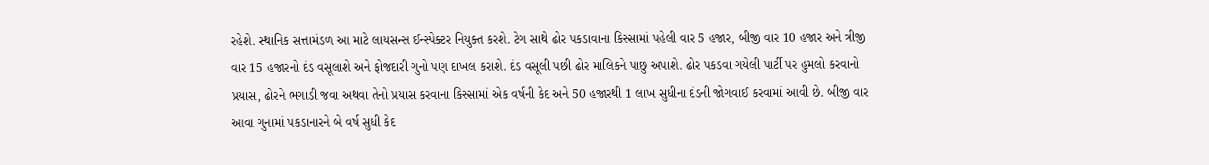રહેશે. સ્થાનિક સત્તામંડળ આ માટે લાયસન્સ ઈન્સ્પેક્ટર નિયુક્ત કરશે. ટેગ સાથે ઢોર પકડાવાના કિસ્સામાં પહેલી વાર 5 હજાર, બીજી વાર 10 હજાર અને ત્રીજી વાર 15 હજારનો દંડ વસૂલાશે અને ફોજદારી ગુનો પણ દાખલ કરાશે. દંડ વસૂલી પછી ઢોર માલિકને પાછુ અપાશે. ઢોર પકડવા ગયેલી પાર્ટી પર હુમલો કરવાનો પ્રયાસ, ઢોરને ભગાડી જવા અથવા તેનો પ્રયાસ કરવાના કિસ્સામાં એક વર્ષની કેદ અને 50 હજારથી 1 લાખ સુધીના દંડની જોગવાઈ કરવામાં આવી છે. બીજી વાર આવા ગુનામાં પકડાનારને બે વર્ષ સુધી કેદ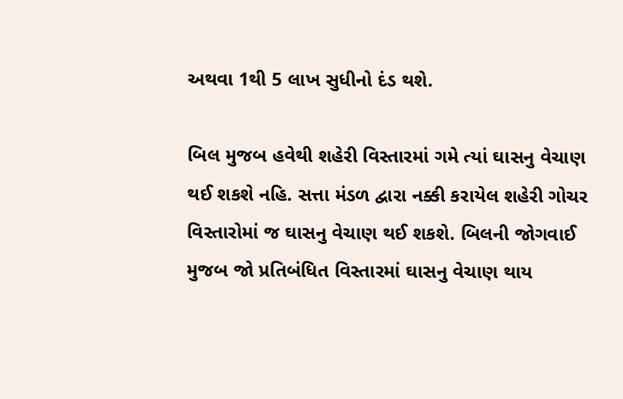અથવા 1થી 5 લાખ સુધીનો દંડ થશે.

બિલ મુજબ હવેથી શહેરી વિસ્તારમાં ગમે ત્યાં ઘાસનુ વેચાણ થઈ શકશે નહિ. સત્તા મંડળ દ્વારા નક્કી કરાયેલ શહેરી ગોચર વિસ્તારોમાં જ ઘાસનુ વેચાણ થઈ શકશે. બિલની જોગવાઈ મુજબ જો પ્રતિબંધિત વિસ્તારમાં ઘાસનુ વેચાણ થાય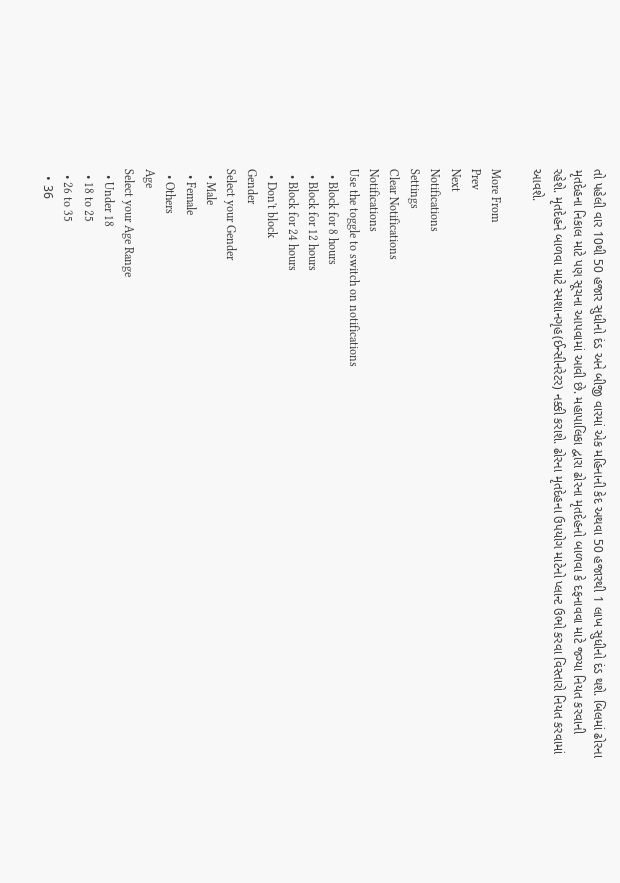તો પહેલી વાર 10થી 50 હજાર સુધીનો દંડ અને બીજી વારમાં એક મહિનાની કેદ અથવા 50 હજારથી 1 લાખ સુધીનો દંડ થશે. બિલમાં ઢોરના મૃતદેહના નિકાલ માટે પણ સૂચના આપવામાં આવી છે. મહાપાલિકા દ્વારા ઢોરના મૃતદેહનો બાળવા કે દફનાવવા માટે જગ્યા નિયત કરવાની રહેશે. મૃતદેહને બાળવા માટે સ્મશાનગૃહ(ઈન્સીનરેટર) નક્કી કરાશે. ઢોરના મૃતદેહના ઉપયોગ માટેનો પ્લાન્ટ ઉભો કરવા વિસ્તારો નિયત કરવામાં આવશે.

More From
Prev
Next
Notifications
Settings
Clear Notifications
Notifications
Use the toggle to switch on notifications
  • Block for 8 hours
  • Block for 12 hours
  • Block for 24 hours
  • Don't block
Gender
Select your Gender
  • Male
  • Female
  • Others
Age
Select your Age Range
  • Under 18
  • 18 to 25
  • 26 to 35
  • 36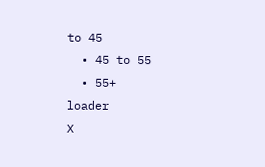to 45
  • 45 to 55
  • 55+
loader
X